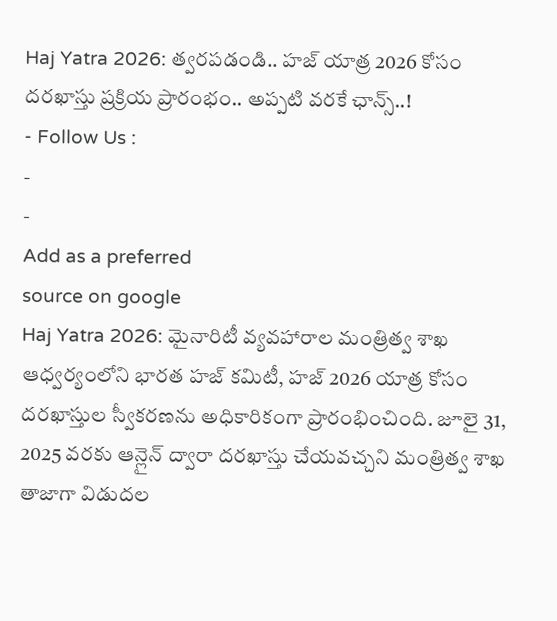Haj Yatra 2026: త్వరపడండి.. హజ్ యాత్ర 2026 కోసం దరఖాస్తు ప్రక్రియ ప్రారంభం.. అప్పటి వరకే ఛాన్స్..!
- Follow Us :
-
-
Add as a preferred
source on google
Haj Yatra 2026: మైనారిటీ వ్యవహారాల మంత్రిత్వ శాఖ ఆధ్వర్యంలోని భారత హజ్ కమిటీ, హజ్ 2026 యాత్ర కోసం దరఖాస్తుల స్వీకరణను అధికారికంగా ప్రారంభించింది. జూలై 31, 2025 వరకు ఆన్లైన్ ద్వారా దరఖాస్తు చేయవచ్చని మంత్రిత్వ శాఖ తాజాగా విడుదల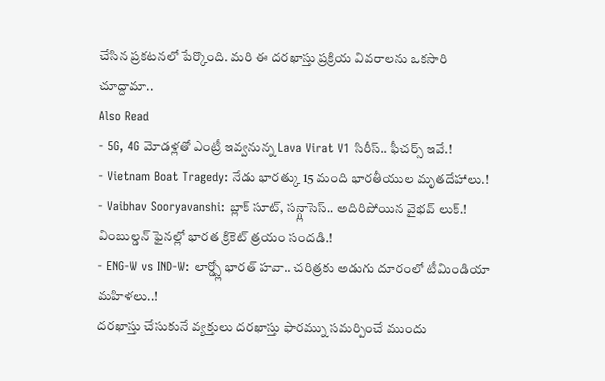చేసిన ప్రకటనలో పేర్కొంది. మరి ఈ దరఖాస్తు ప్రక్రియ వివరాలను ఒకసారి చూద్దామా..
Also Read
- 5G, 4G మోడళ్లతో ఎంట్రీ ఇవ్వనున్న Lava Virat V1 సిరీస్.. ఫీచర్స్ ఇవే.!
- Vietnam Boat Tragedy: నేడు భారత్కు 15 మంది భారతీయుల మృతదేహాలు.!
- Vaibhav Sooryavanshi: బ్లాక్ సూట్, సన్గ్లాసెస్.. అదిరిపోయిన వైభవ్ లుక్.! వింబుల్డన్ ఫైనల్లో భారత క్రికెట్ త్రయం సందడి.!
- ENG-W vs IND-W: లార్డ్స్లో భారత్ హవా.. చరిత్రకు అడుగు దూరంలో టీమిండియా మహిళలు..!
దరఖాస్తు చేసుకునే వ్యక్తులు దరఖాస్తు ఫారమ్ను సమర్పించే ముందు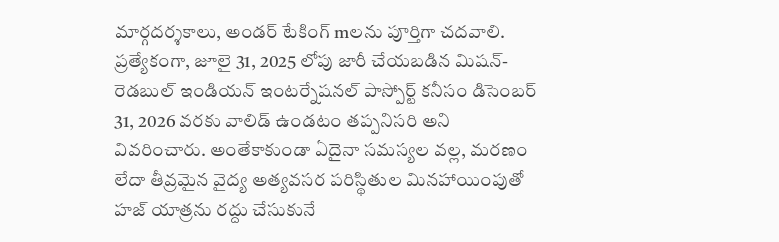మార్గదర్శకాలు, అండర్ టేకింగ్ mలను పూర్తిగా చదవాలి. ప్రత్యేకంగా, జూలై 31, 2025 లోపు జారీ చేయబడిన మిషన్-రెడబుల్ ఇండియన్ ఇంటర్నేషనల్ పాస్పోర్ట్ కనీసం డిసెంబర్ 31, 2026 వరకు వాలిడ్ ఉండటం తప్పనిసరి అని వివరించారు. అంతేకాకుండా ఏదైనా సమస్యల వల్ల, మరణం లేదా తీవ్రమైన వైద్య అత్యవసర పరిస్థితుల మినహాయింపుతో హజ్ యాత్రను రద్దు చేసుకునే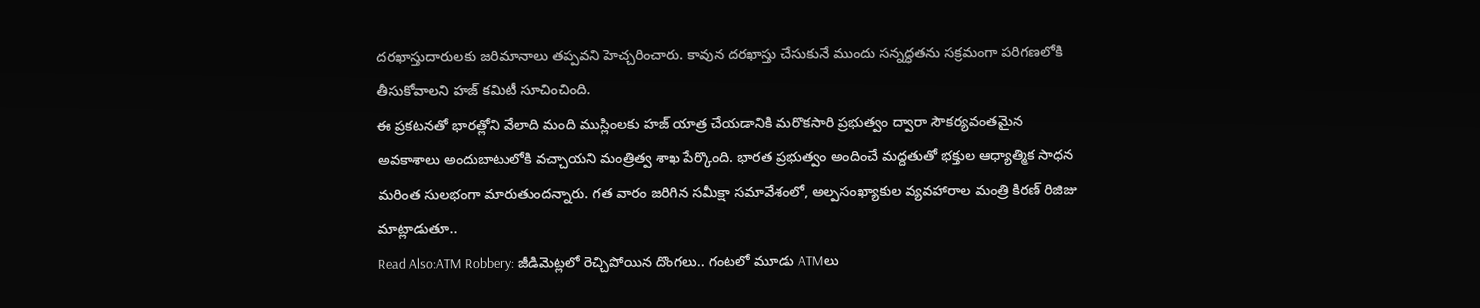దరఖాస్తుదారులకు జరిమానాలు తప్పవని హెచ్చరించారు. కావున దరఖాస్తు చేసుకునే ముందు సన్నద్ధతను సక్రమంగా పరిగణలోకి తీసుకోవాలని హజ్ కమిటీ సూచించింది.
ఈ ప్రకటనతో భారత్లోని వేలాది మంది ముస్లింలకు హజ్ యాత్ర చేయడానికి మరొకసారి ప్రభుత్వం ద్వారా సౌకర్యవంతమైన అవకాశాలు అందుబాటులోకి వచ్చాయని మంత్రిత్వ శాఖ పేర్కొంది. భారత ప్రభుత్వం అందించే మద్దతుతో భక్తుల ఆధ్యాత్మిక సాధన మరింత సులభంగా మారుతుందన్నారు. గత వారం జరిగిన సమీక్షా సమావేశంలో, అల్పసంఖ్యాకుల వ్యవహారాల మంత్రి కిరణ్ రిజిజు మాట్లాడుతూ..
Read Also:ATM Robbery: జీడిమెట్లలో రెచ్చిపోయిన దొంగలు.. గంటలో మూడు ATMలు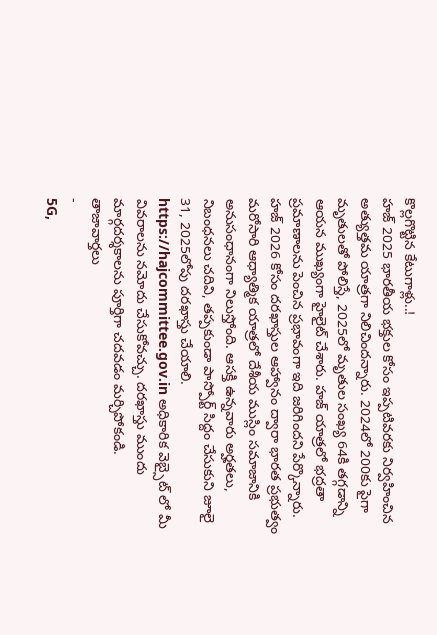కొల్లగొట్టిన కేటుగాళ్లు..!
హజ్ 2025 భారతీయ భక్తుల కోసం ఇప్పటివరకు నిర్వహించిన అత్యుత్తమ యాత్రగా నిలిచిందన్నారు. 2024లో 200కు పైగా మృతులతో పోలిస్తే, 2025లో మృతుల సంఖ్య 64కి తగ్గడాన్ని ఆయన ముఖ్యంగా హైలైట్ చేశారు. హజ్ యాత్రలో భద్రతా ప్రమాణాలను పెంచిన ప్రభావంగా ఇది జరిగిందని పేర్కొన్నారు. హజ్ 2026 కోసం దరఖాస్తుల ఆహ్వానం ద్వారా భారత ప్రభుత్వం మరోసారి ఆధ్యాత్మిక యాత్రలో దేశీయ ముస్లిం సమాజానికి అనుసంధానంగా నిలుస్తోంది. ఆసక్తి ఉన్నవారు అర్హతలు, నిబంధనలు చదివి, తప్పకుండా పాస్పోర్ట్ సిద్దం చేసుకుని జూలై 31, 2025లోపు దరఖాస్తు చేయాలి. https://hajcommittee.gov.in అధికారిక వెబ్సైట్ లో మీ వివరాలను నమోదు చేసుకోవచ్చు. దరఖాస్తు ముందు మార్గదర్శకాలను పూర్తిగా చదవడం మర్చిపోకండి.
తాజావార్తలు
-
5G,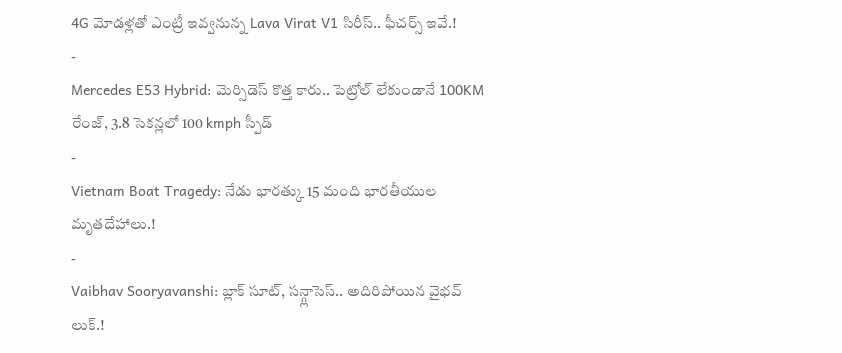4G మోడళ్లతో ఎంట్రీ ఇవ్వనున్న Lava Virat V1 సిరీస్.. ఫీచర్స్ ఇవే.!
-
Mercedes E53 Hybrid: మెర్సిడెస్ కొత్త కారు.. పెట్రోల్ లేకుండానే 100KM రేంజ్, 3.8 సెకన్లలో 100 kmph స్పీడ్
-
Vietnam Boat Tragedy: నేడు భారత్కు 15 మంది భారతీయుల మృతదేహాలు.!
-
Vaibhav Sooryavanshi: బ్లాక్ సూట్, సన్గ్లాసెస్.. అదిరిపోయిన వైభవ్ లుక్.!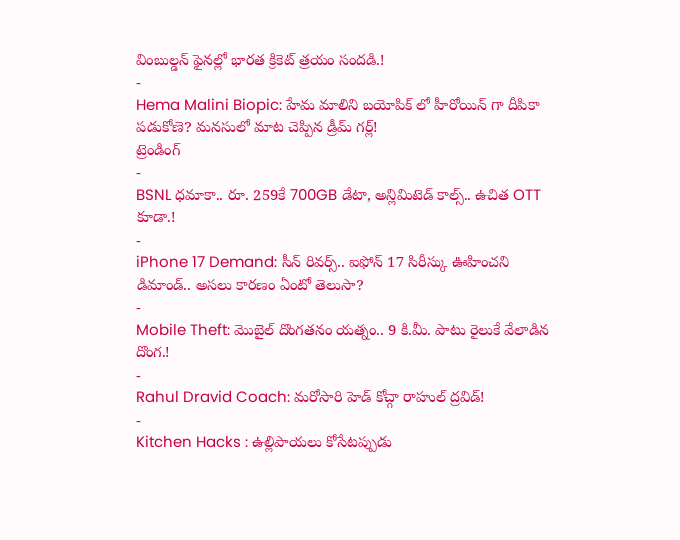వింబుల్డన్ ఫైనల్లో భారత క్రికెట్ త్రయం సందడి.!
-
Hema Malini Biopic: హేమ మాలిని బయోపిక్ లో హీరోయిన్ గా దీపికా పడుకోణె? మనసులో మాట చెప్పిన డ్రీమ్ గర్ల్!
ట్రెండింగ్
-
BSNL ధమాకా.. రూ. 259కే 700GB డేటా, అన్లిమిటెడ్ కాల్స్.. ఉచిత OTT కూడా.!
-
iPhone 17 Demand: సీన్ రివర్స్.. ఐఫోన్ 17 సిరీస్కు ఊహించని డిమాండ్.. అసలు కారణం ఏంటో తెలుసా?
-
Mobile Theft: మొబైల్ దొంగతనం యత్నం.. 9 కి.మీ. పాటు రైలుకే వేలాడిన దొంగ.!
-
Rahul Dravid Coach: మరోసారి హెడ్ కోచ్గా రాహుల్ ద్రవిడ్!
-
Kitchen Hacks : ఉల్లిపాయలు కోసేటప్పుడు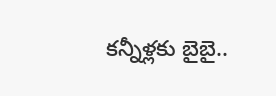కన్నీళ్లకు బైబై..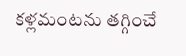కళ్లమంటను తగ్గించే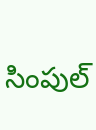సింపుల్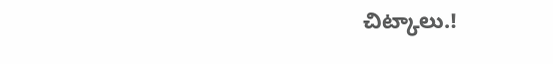చిట్కాలు.!